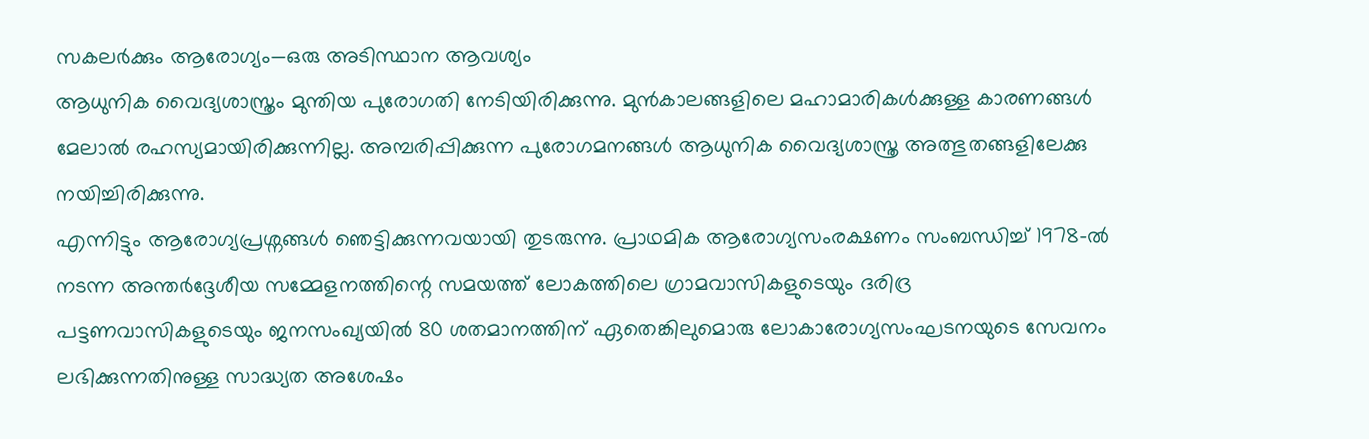സകലർക്കും ആരോഗ്യം—ഒരു അടിസ്ഥാന ആവശ്യം
ആധുനിക വൈദ്യശാസ്ത്രം മുന്തിയ പുരോഗതി നേടിയിരിക്കുന്നു. മുൻകാലങ്ങളിലെ മഹാമാരികൾക്കുള്ള കാരണങ്ങൾ മേലാൽ രഹസ്യമായിരിക്കുന്നില്ല. അമ്പരിപ്പിക്കുന്ന പുരോഗമനങ്ങൾ ആധുനിക വൈദ്യശാസ്ത്ര അത്ഭുതങ്ങളിലേക്കു നയിച്ചിരിക്കുന്നു.
എന്നിട്ടും ആരോഗ്യപ്രശ്നങ്ങൾ ഞെട്ടിക്കുന്നവയായി തുടരുന്നു. പ്രാഥമിക ആരോഗ്യസംരക്ഷണം സംബന്ധിച്ച് 1978-ൽ നടന്ന അന്തർദ്ദേശീയ സമ്മേളനത്തിന്റെ സമയത്ത് ലോകത്തിലെ ഗ്രാമവാസികളുടെയും ദരിദ്ര പട്ടണവാസികളുടെയും ജനസംഖ്യയിൽ 80 ശതമാനത്തിന് ഏതെങ്കിലുമൊരു ലോകാരോഗ്യസംഘടനയുടെ സേവനം ലഭിക്കുന്നതിനുള്ള സാദ്ധ്യത അശേഷം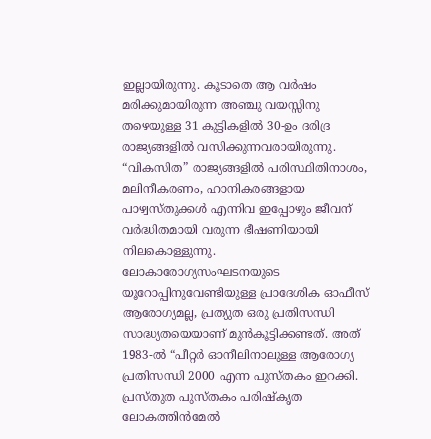ഇല്ലായിരുന്നു. കൂടാതെ ആ വർഷം മരിക്കുമായിരുന്ന അഞ്ചു വയസ്സിനു തഴെയുള്ള 31 കുട്ടികളിൽ 30-ഉം ദരിദ്ര രാജ്യങ്ങളിൽ വസിക്കുന്നവരായിരുന്നു. “വികസിത” രാജ്യങ്ങളിൽ പരിസ്ഥിതിനാശം, മലിനീകരണം, ഹാനികരങ്ങളായ പാഴ്വസ്തുക്കൾ എന്നിവ ഇപ്പോഴും ജീവന് വർദ്ധിതമായി വരുന്ന ഭീഷണിയായി നിലകൊള്ളുന്നു.
ലോകാരോഗ്യസംഘടനയുടെ യൂറോപ്പിനുവേണ്ടിയുള്ള പ്രാദേശിക ഓഫീസ് ആരോഗ്യമല്ല, പ്രത്യുത ഒരു പ്രതിസന്ധി സാദ്ധ്യതയെയാണ് മുൻകൂട്ടിക്കണ്ടത്. അത് 1983-ൽ “പീറ്റർ ഓനീലിനാലുള്ള ആരോഗ്യ പ്രതിസന്ധി 2000 എന്ന പുസ്തകം ഇറക്കി. പ്രസ്തുത പുസ്തകം പരിഷ്കൃത ലോകത്തിൻമേൽ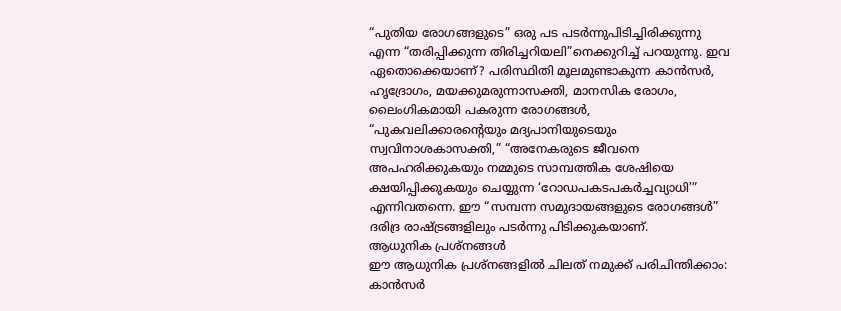“പുതിയ രോഗങ്ങളുടെ” ഒരു പട പടർന്നുപിടിച്ചിരിക്കുന്നു എന്ന “തരിപ്പിക്കുന്ന തിരിച്ചറിയലി”നെക്കുറിച്ച് പറയുന്നു. ഇവ ഏതൊക്കെയാണ്? പരിസ്ഥിതി മൂലമുണ്ടാകുന്ന കാൻസർ, ഹൃദ്രോഗം, മയക്കുമരുന്നാസക്തി, മാനസിക രോഗം, ലൈംഗികമായി പകരുന്ന രോഗങ്ങൾ, “പുകവലിക്കാരന്റെയും മദ്യപാനിയുടെയും സ്വവിനാശകാസക്തി,” “അനേകരുടെ ജീവനെ അപഹരിക്കുകയും നമ്മുടെ സാമ്പത്തിക ശേഷിയെ ക്ഷയിപ്പിക്കുകയും ചെയ്യുന്ന ‘റോഡപകടപകർച്ചവ്യാധി’” എന്നിവതന്നെ. ഈ “സമ്പന്ന സമുദായങ്ങളുടെ രോഗങ്ങൾ” ദരിദ്ര രാഷ്ട്രങ്ങളിലും പടർന്നു പിടിക്കുകയാണ്.
ആധുനിക പ്രശ്നങ്ങൾ
ഈ ആധുനിക പ്രശ്നങ്ങളിൽ ചിലത് നമുക്ക് പരിചിന്തിക്കാം:
കാൻസർ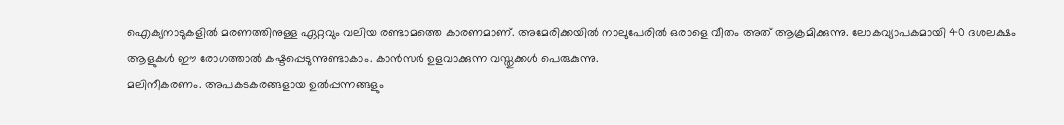ഐക്യനാടുകളിൽ മരണത്തിനുള്ള ഏറ്റവും വലിയ രണ്ടാമത്തെ കാരണമാണ്. അമേരിക്കയിൽ നാലുപേരിൽ ഒരാളെ വീതം അത് ആക്രമിക്കുന്നു. ലോകവ്യാപകമായി 40 ദശലക്ഷം ആളുകൾ ഈ രോഗത്താൽ കഷ്ടപ്പെടുന്നുണ്ടാകാം. കാൻസർ ഉളവാക്കുന്ന വസ്തുക്കൾ പെരുകുന്നു.
മലിനീകരണം. അപകടകരങ്ങളായ ഉൽപ്പന്നങ്ങളും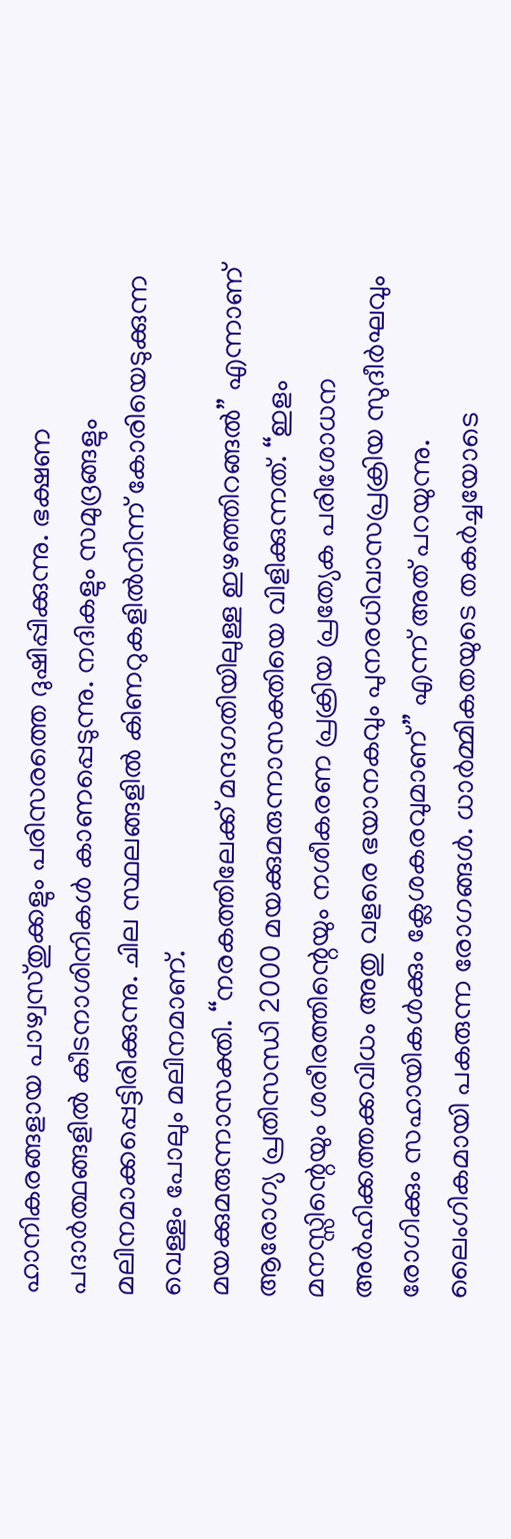ഹാനികരങ്ങളായ പാഴ്വസ്തുക്കളും പരിസരത്തെ ദുഷിപ്പിക്കുന്നു. ഭക്ഷണ പദാർത്ഥങ്ങളിൽ കീടനാശിനികൾ കാണപ്പെടുന്നു. നദികളും സമുദ്രങ്ങളും മലിനമാക്കപ്പെട്ടിരിക്കുന്നു. ചില സ്ഥലങ്ങളിൽ കിണറുകളിൽനിന്ന് കോരിയെടുക്കുന്ന വെള്ളം പോലും മലിനമാണ്.
മയക്കുമരുന്നാസക്തി. “നരകത്തിലേക്ക് മന്ദഗതിയിലുള്ള ഇഴഞ്ഞിറങ്ങൽ” എന്നാണ് ആരോഗ്യ പ്രതിസന്ധി 2000 മയക്കുമരുന്നാസക്തിയെ വിളിക്കുന്നത്. “ഇളം മനസ്സിന്റെയും ശരീരത്തിന്റെയും നശീകരണ പ്രക്രിയ പ്രത്യേക പരിശോധന അർഹിക്കത്തക്കവിധം അതു വളരെ ഭയാനകവും പുനരധിവാസപ്രക്രിയ സുദീർഘവും രോഗിക്കും സഹായികൾക്കും ക്ലേശകരവുമാണ്” എന്ന് അത് പറയുന്നു.
ലൈംഗികമായി പകരുന്ന രോഗങ്ങൾ. ധാർമ്മികതയുടെ തകർച്ചയോടെ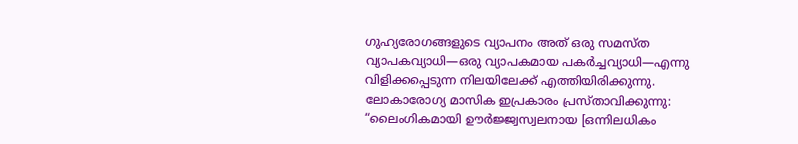ഗുഹ്യരോഗങ്ങളുടെ വ്യാപനം അത് ഒരു സമസ്ത വ്യാപകവ്യാധി—ഒരു വ്യാപകമായ പകർച്ചവ്യാധി—എന്നു വിളിക്കപ്പെടുന്ന നിലയിലേക്ക് എത്തിയിരിക്കുന്നു. ലോകാരോഗ്യ മാസിക ഇപ്രകാരം പ്രസ്താവിക്കുന്നു: “ലൈംഗികമായി ഊർജ്ജ്വസ്വലനായ [ഒന്നിലധികം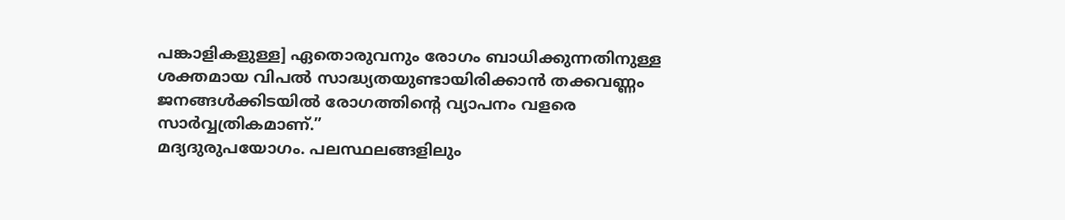പങ്കാളികളുള്ള] ഏതൊരുവനും രോഗം ബാധിക്കുന്നതിനുള്ള ശക്തമായ വിപൽ സാദ്ധ്യതയുണ്ടായിരിക്കാൻ തക്കവണ്ണം ജനങ്ങൾക്കിടയിൽ രോഗത്തിന്റെ വ്യാപനം വളരെ സാർവ്വത്രികമാണ്.”
മദ്യദുരുപയോഗം. പലസ്ഥലങ്ങളിലും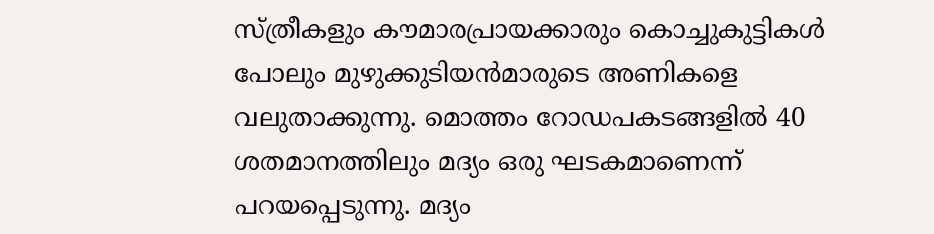സ്ത്രീകളും കൗമാരപ്രായക്കാരും കൊച്ചുകുട്ടികൾ പോലും മുഴുക്കുടിയൻമാരുടെ അണികളെ വലുതാക്കുന്നു. മൊത്തം റോഡപകടങ്ങളിൽ 40 ശതമാനത്തിലും മദ്യം ഒരു ഘടകമാണെന്ന് പറയപ്പെടുന്നു. മദ്യം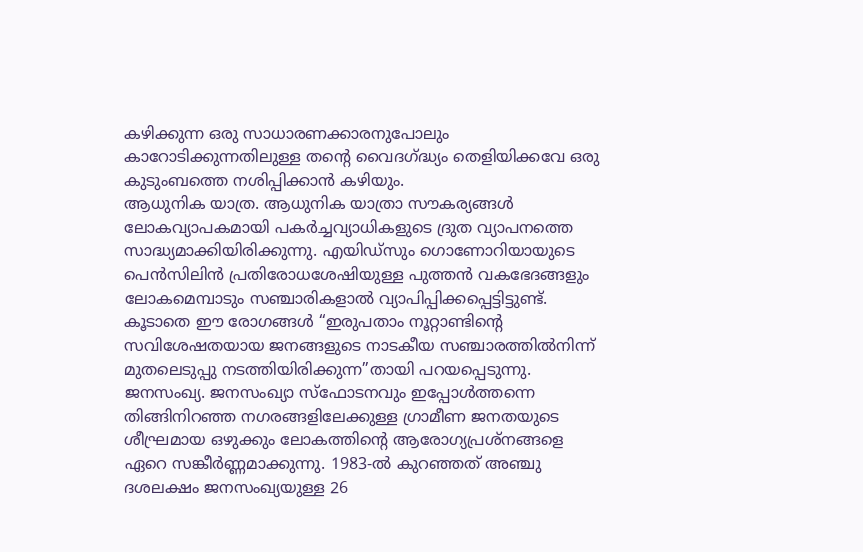കഴിക്കുന്ന ഒരു സാധാരണക്കാരനുപോലും കാറോടിക്കുന്നതിലുള്ള തന്റെ വൈദഗ്ദ്ധ്യം തെളിയിക്കവേ ഒരു കുടുംബത്തെ നശിപ്പിക്കാൻ കഴിയും.
ആധുനിക യാത്ര. ആധുനിക യാത്രാ സൗകര്യങ്ങൾ ലോകവ്യാപകമായി പകർച്ചവ്യാധികളുടെ ദ്രുത വ്യാപനത്തെ സാദ്ധ്യമാക്കിയിരിക്കുന്നു. എയിഡ്സും ഗൊണോറിയായുടെ പെൻസിലിൻ പ്രതിരോധശേഷിയുള്ള പുത്തൻ വകഭേദങ്ങളും ലോകമെമ്പാടും സഞ്ചാരികളാൽ വ്യാപിപ്പിക്കപ്പെട്ടിട്ടുണ്ട്. കൂടാതെ ഈ രോഗങ്ങൾ “ഇരുപതാം നൂറ്റാണ്ടിന്റെ സവിശേഷതയായ ജനങ്ങളുടെ നാടകീയ സഞ്ചാരത്തിൽനിന്ന് മുതലെടുപ്പു നടത്തിയിരിക്കുന്ന”തായി പറയപ്പെടുന്നു.
ജനസംഖ്യ. ജനസംഖ്യാ സ്ഫോടനവും ഇപ്പോൾത്തന്നെ തിങ്ങിനിറഞ്ഞ നഗരങ്ങളിലേക്കുള്ള ഗ്രാമീണ ജനതയുടെ ശീഘ്രമായ ഒഴുക്കും ലോകത്തിന്റെ ആരോഗ്യപ്രശ്നങ്ങളെ ഏറെ സങ്കീർണ്ണമാക്കുന്നു. 1983-ൽ കുറഞ്ഞത് അഞ്ചു ദശലക്ഷം ജനസംഖ്യയുള്ള 26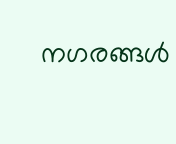നഗരങ്ങൾ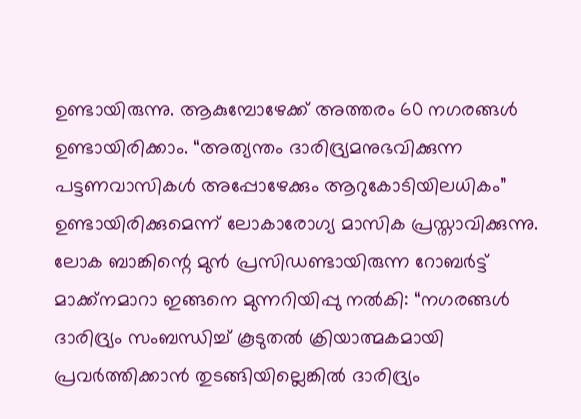ഉണ്ടായിരുന്നു. ആകുമ്പോഴേക്ക് അത്തരം 60 നഗരങ്ങൾ ഉണ്ടായിരിക്കാം. “അത്യന്തം ദാരിദ്ര്യമനുഭവിക്കുന്ന പട്ടണവാസികൾ അപ്പോഴേക്കും ആറുകോടിയിലധികം” ഉണ്ടായിരിക്കുമെന്ന് ലോകാരോഗ്യ മാസിക പ്രസ്താവിക്കുന്നു. ലോക ബാങ്കിന്റെ മുൻ പ്രസിഡണ്ടായിരുന്ന റോബർട്ട് മാക്ക്നമാറാ ഇങ്ങനെ മുന്നറിയിപ്പു നൽകി: “നഗരങ്ങൾ ദാരിദ്ര്യം സംബന്ധിച്ച് കൂടുതൽ ക്രിയാത്മകമായി പ്രവർത്തിക്കാൻ തുടങ്ങിയില്ലെങ്കിൽ ദാരിദ്ര്യം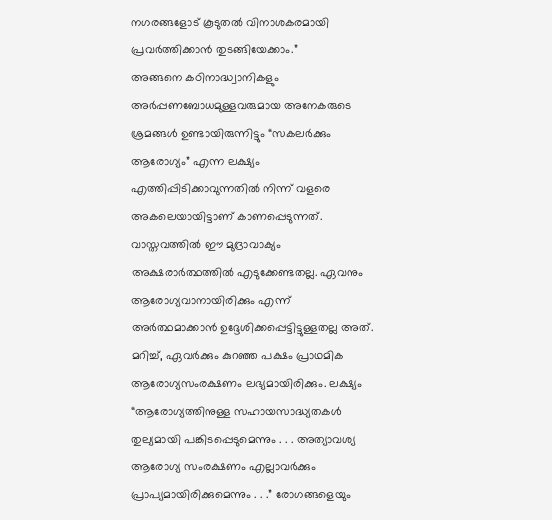നഗരങ്ങളോട് കൂടുതൽ വിനാശകരമായി പ്രവർത്തിക്കാൻ തുടങ്ങിയേക്കാം.”
അങ്ങനെ കഠിനാദ്ധ്വാനികളും അർപ്പണബോധമുള്ളവരുമായ അനേകരുടെ ശ്രമങ്ങൾ ഉണ്ടായിരുന്നിട്ടും “സകലർക്കും ആരോഗ്യം” എന്ന ലക്ഷ്യം എത്തിപ്പിടിക്കാവുന്നതിൽ നിന്ന് വളരെ അകലെയായിട്ടാണ് കാണപ്പെടുന്നത്. വാസ്തവത്തിൽ ഈ മുദ്രാവാക്യം അക്ഷരാർത്ഥത്തിൽ എടുക്കേണ്ടതല്ല. ഏവനും ആരോഗ്യവാനായിരിക്കും എന്ന് അർത്ഥമാക്കാൻ ഉദ്ദേശിക്കപ്പെട്ടിട്ടുള്ളതല്ല അത്. മറിച്ച്, ഏവർക്കും കുറഞ്ഞ പക്ഷം പ്രാഥമിക ആരോഗ്യസംരക്ഷണം ലഭ്യമായിരിക്കും. ലക്ഷ്യം “ആരോഗ്യത്തിനുള്ള സഹായസാദ്ധ്യതകൾ തുല്യമായി പങ്കിടപ്പെടുമെന്നും . . . അത്യാവശ്യ ആരോഗ്യ സംരക്ഷണം എല്ലാവർക്കും പ്രാപ്യമായിരിക്കുമെന്നും . . .” രോഗങ്ങളെയും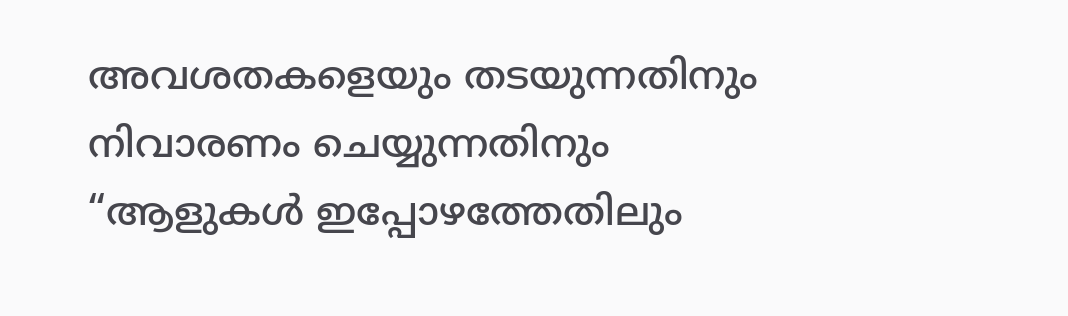അവശതകളെയും തടയുന്നതിനും നിവാരണം ചെയ്യുന്നതിനും “ആളുകൾ ഇപ്പോഴത്തേതിലും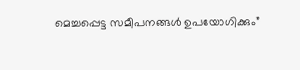മെച്ചപ്പെട്ട സമീപനങ്ങൾ ഉപയോഗിക്കും”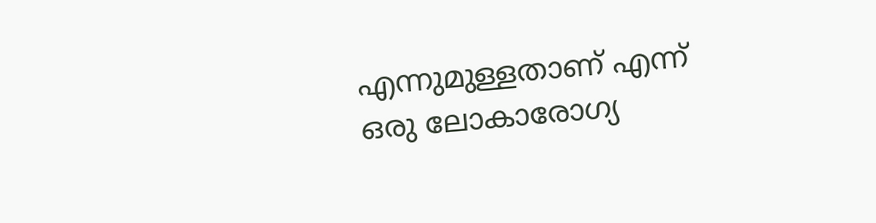എന്നുമുള്ളതാണ് എന്ന് ഒരു ലോകാരോഗ്യ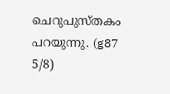ചെറുപുസ്തകം പറയുന്നു. (g87 5/8)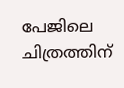പേജിലെ ചിത്രത്തിന്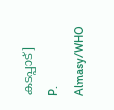കടപ്പാട്]
P. Almasy/WHO